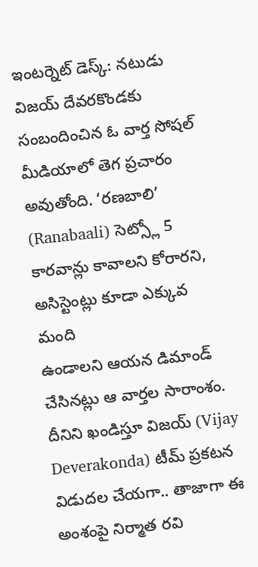ఇంటర్నెట్ డెస్క్: నటుడు విజయ్ దేవరకొండకు సంబందించిన ఓ వార్త సోషల్ మీడియాలో తెగ ప్రచారం అవుతోంది. ‘రణబాలి’ (Ranabaali) సెట్స్లో 5 కారవాన్లు కావాలని కోరారని, అసిస్టెంట్లు కూడా ఎక్కువ మంది
ఉండాలని ఆయన డిమాండ్ చేసినట్లు ఆ వార్తల సారాంశం. దీనిని ఖండిస్తూ విజయ్ (Vijay Deverakonda) టీమ్ ప్రకటన విడుదల చేయగా.. తాజాగా ఈ అంశంపై నిర్మాత రవి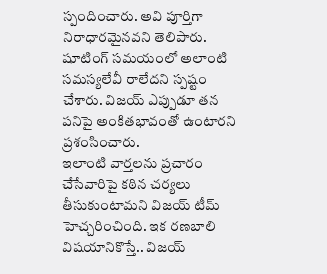స్పందించారు. అవి పూర్తిగా నిరాధారమైనవని తెలిపారు. షూటింగ్ సమయంలో అలాంటి సమస్యలేవీ రాలేదని స్పష్టం చేశారు. విజయ్ ఎప్పుడూ తన పనిపై అంకితభావంతో ఉంటారని ప్రశంసించారు.
ఇలాంటి వార్తలను ప్రచారం చేసేవారిపై కఠిన చర్యలు తీసుకుంటామని విజయ్ టీమ్ హెచ్చరించింది. ఇక రణబాలి విషయానికొస్తే.. విజయ్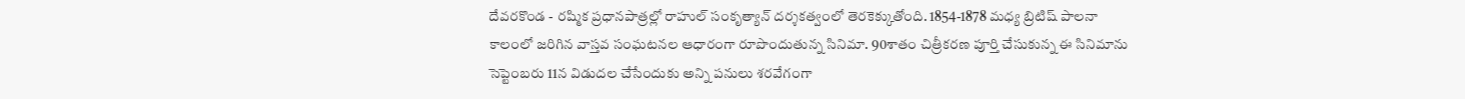దేవరకొండ - రష్మిక ప్రధానపాత్రల్లో రాహుల్ సంకృత్యాన్ దర్శకత్వంలో తెరకెక్కుతోంది. 1854-1878 మధ్య బ్రిటిష్ పాలనా కాలంలో జరిగిన వాస్తవ సంఘటనల ఆధారంగా రూపొందుతున్న సినిమా. 90శాతం చిత్రీకరణ పూర్తి చేసుకున్న ఈ సినిమాను సెప్టెంబరు 11న విడుదల చేసేందుకు అన్ని పనులు శరవేగంగా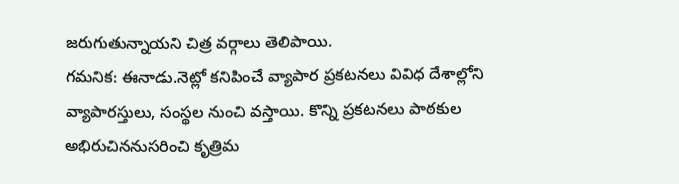జరుగుతున్నాయని చిత్ర వర్గాలు తెలిపాయి.
గమనిక: ఈనాడు.నెట్లో కనిపించే వ్యాపార ప్రకటనలు వివిధ దేశాల్లోని వ్యాపారస్తులు, సంస్థల నుంచి వస్తాయి. కొన్ని ప్రకటనలు పాఠకుల అభిరుచిననుసరించి కృత్రిమ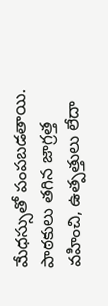మేధస్సుతో పంపబడతాయి. పాఠకులు తగిన జాగ్రత్త వహించి, ఉత్పత్తులు లేదా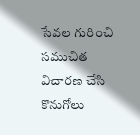సేవల గురించి సముచిత విచారణ చేసి కొనుగోలు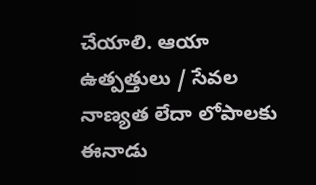చేయాలి. ఆయా ఉత్పత్తులు / సేవల నాణ్యత లేదా లోపాలకు ఈనాడు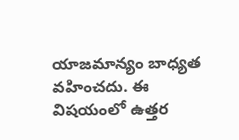యాజమాన్యం బాధ్యత వహించదు. ఈ విషయంలో ఉత్తర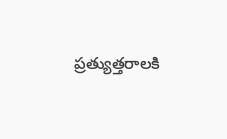ప్రత్యుత్తరాలకి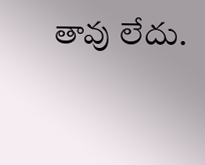తావు లేదు.